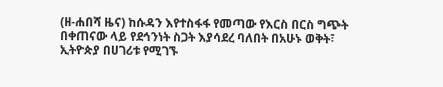(ዘ-ሐበሻ ዜና) ከሱዳን እየተስፋፋ የመጣው የእርስ በርስ ግጭት በቀጠናው ላይ የደኅንነት ስጋት እያሳደረ ባለበት በአሁኑ ወቅት፣ ኢትዮጵያ በሀገሪቱ የሚገኙ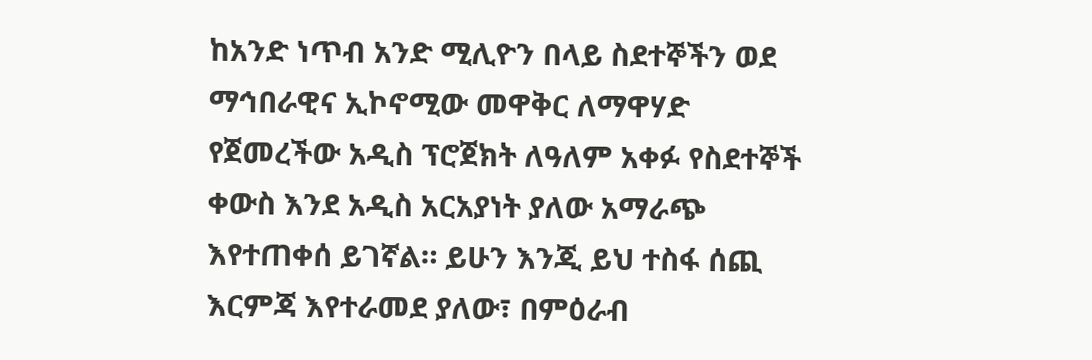ከአንድ ነጥብ አንድ ሚሊዮን በላይ ስደተኞችን ወደ ማኅበራዊና ኢኮኖሚው መዋቅር ለማዋሃድ የጀመረችው አዲስ ፕሮጀክት ለዓለም አቀፉ የስደተኞች ቀውስ እንደ አዲስ አርአያነት ያለው አማራጭ እየተጠቀሰ ይገኛል። ይሁን እንጂ ይህ ተስፋ ሰጪ እርምጃ እየተራመደ ያለው፣ በምዕራብ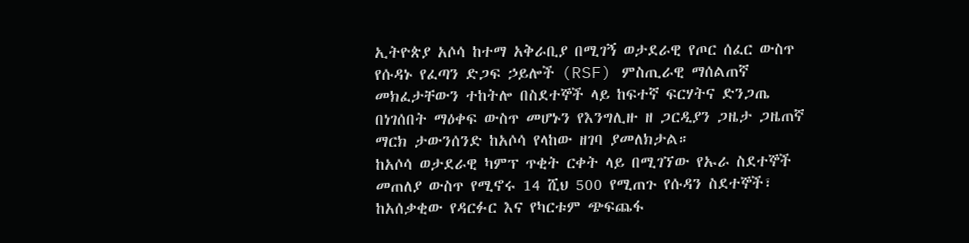ኢትዮጵያ አሶሳ ከተማ አቅራቢያ በሚገኝ ወታደራዊ የጦር ሰፈር ውስጥ የሱዳኑ የፈጣን ድጋፍ ኃይሎች (RSF) ምስጢራዊ ማሰልጠኛ መክፈታቸውን ተከትሎ በስደተኞች ላይ ከፍተኛ ፍርሃትና ድንጋጤ በነገሰበት ማዕቀፍ ውስጥ መሆኑን የእንግሊዙ ዘ ጋርዲያን ጋዜታ ጋዜጠኛ ማርክ ታውንሰንድ ከአሶሳ የላከው ዘገባ ያመለክታል።
ከአሶሳ ወታደራዊ ካምፕ ጥቂት ርቀት ላይ በሚገኘው የኡራ ስደተኞች መጠለያ ውስጥ የሚኖሩ 14 ሺህ 500 የሚጠጉ የሱዳን ስደተኞች፣ ከአሰቃቂው የዳርፉር እና የካርቱም ጭፍጨፋ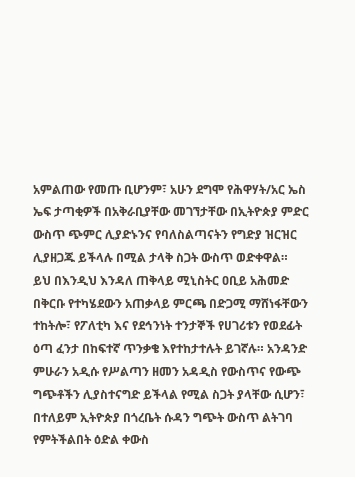አምልጠው የመጡ ቢሆንም፣ አሁን ደግሞ የሕዋሃት/አር ኤስ ኤፍ ታጣቂዎች በአቅራቢያቸው መገኘታቸው በኢትዮጵያ ምድር ውስጥ ጭምር ሊያድኑንና የባለስልጣናትን የግድያ ዝርዝር ሊያዘጋጁ ይችላሉ በሚል ታላቅ ስጋት ውስጥ ወድቀዋል።
ይህ በእንዲህ እንዳለ ጠቅላይ ሚኒስትር ዐቢይ አሕመድ በቅርቡ የተካሄደውን አጠቃላይ ምርጫ በድጋሚ ማሸነፋቸውን ተከትሎ፣ የፖለቲካ እና የደኅንነት ተንታኞች የሀገሪቱን የወደፊት ዕጣ ፈንታ በከፍተኛ ጥንቃቄ እየተከታተሉት ይገኛሉ። አንዳንድ ምሁራን አዲሱ የሥልጣን ዘመን አዳዲስ የውስጥና የውጭ ግጭቶችን ሊያስተናግድ ይችላል የሚል ስጋት ያላቸው ሲሆን፣ በተለይም ኢትዮጵያ በጎረቤት ሱዳን ግጭት ውስጥ ልትገባ የምትችልበት ዕድል ቀውስ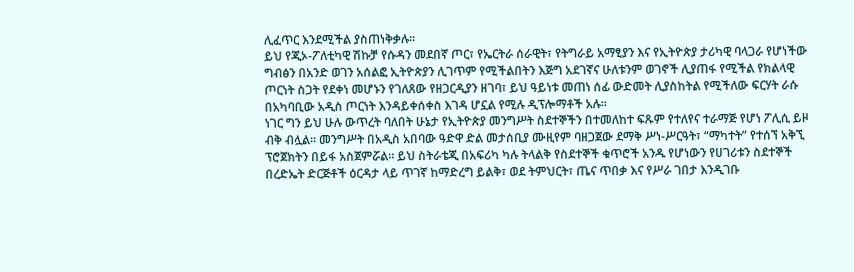ሊፈጥር እንደሚችል ያስጠነቅቃሉ።
ይህ የጂኦ-ፖለቲካዊ ሽኩቻ የሱዳን መደበኛ ጦር፣ የኤርትራ ሰራዊት፣ የትግራይ አማፂያን እና የኢትዮጵያ ታሪካዊ ባላጋራ የሆነችው ግብፅን በአንድ ወገን አሰልፎ ኢትዮጵያን ሊገጥም የሚችልበትን እጅግ አደገኛና ሁለቱንም ወገኖች ሊያጠፋ የሚችል የክልላዊ ጦርነት ስጋት የደቀነ መሆኑን የገለጸው የዘጋርዲያን ዘገባ፣ ይህ ዓይነቱ መጠነ ሰፊ ውድመት ሊያስከትል የሚችለው ፍርሃት ራሱ በአካባቢው አዲስ ጦርነት እንዳይቀሰቀስ እገዳ ሆኗል የሚሉ ዲፕሎማቶች አሉ።
ነገር ግን ይህ ሁሉ ውጥረት ባለበት ሁኔታ የኢትዮጵያ መንግሥት ስደተኞችን በተመለከተ ፍጹም የተለየና ተራማጅ የሆነ ፖሊሲ ይዞ ብቅ ብሏል። መንግሥት በአዲስ አበባው ዓድዋ ድል መታሰቢያ ሙዚየም ባዘጋጀው ደማቅ ሥነ-ሥርዓት፣ “ማካተት” የተሰኘ አቅኚ ፕሮጀክትን በይፋ አስጀምሯል። ይህ ስትራቴጂ በአፍሪካ ካሉ ትላልቅ የስደተኞች ቁጥሮች አንዱ የሆነውን የሀገሪቱን ስደተኞች በረድኤት ድርጅቶች ዕርዳታ ላይ ጥገኛ ከማድረግ ይልቅ፣ ወደ ትምህርት፣ ጤና ጥበቃ እና የሥራ ገበታ እንዲገቡ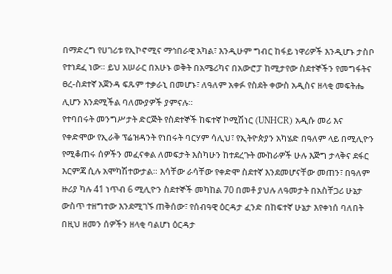በማድረግ የሀገሪቱ የኢኮኖሚና ማኅበራዊ አካል፣ እንዲሁም ግብር ከፋይ ነዋሪዎች እንዲሆኑ ታስቦ የተነደፈ ነው። ይህ አሠራር በአሁኑ ወቅት በአሜሪካና በአውሮፓ ከሚታየው ስደተኞችን የመግፋትና ፀረ-ስደተኛ አጀንዳ ፍጹም ተቃራኒ በመሆኑ፣ ለዓለም አቀፉ የስደት ቀውስ አዲስና ዘላቂ መፍትሔ ሊሆን እንደሚችል ባለሙያዎች ያምናሉ።
የተባበሩት መንግሥታት ድርጅት የስደተኞች ከፍተኛ ኮሚሽነር (UNHCR) አዲሱ መሪ እና የቀድሞው የኢራቅ ፕሬዝዳንት የነበሩት ባርሃም ሳሊህ፣ የኢትዮጵያን አካሄድ በዓለም ላይ በሚሊዮን የሚቆጠሩ ሰዎችን መፈናቀል ለመፍታት እስካሁን ከተደረጉት ሙከራዎች ሁሉ እጅግ ታላቅና ደፋር እርምጃ ሲሉ አሞካሽተውታል። እሳቸው ራሳቸው የቀድሞ ስደተኛ እንደመሆናቸው መጠን፣ በዓለም ዙሪያ ካሉ 41 ነጥብ 6 ሚሊዮን ስደተኞች መካከል 70 በመቶ ያህሉ ለዓመታት በአስቸጋሪ ሁኔታ ውስጥ ተዘግተው እንደሚገኙ ጠቅሰው፣ የሰብዓዊ ዕርዳታ ፈንድ በከፍተኛ ሁኔታ እየቀነሰ ባለበት በዚህ ዘመን ሰዎችን ዘላቂ ባልሆነ ዕርዳታ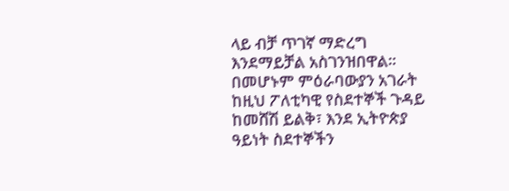ላይ ብቻ ጥገኛ ማድረግ እንደማይቻል አስገንዝበዋል። በመሆኑም ምዕራባውያን አገራት ከዚህ ፖለቲካዊ የስደተኞች ጉዳይ ከመሸሽ ይልቅ፣ እንደ ኢትዮጵያ ዓይነት ስደተኞችን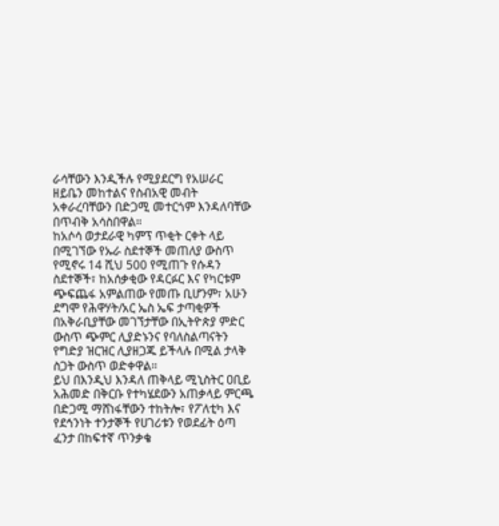ራሳቸውን እንዲችሉ የሚያደርግ የአሠራር ዘይቤን መከተልና የስብአዊ መብት አቀራረባቸውን በድጋሚ መተርጎም እንዳለባቸው በጥብቅ አሳስበዋል።
ከአሶሳ ወታደራዊ ካምፕ ጥቂት ርቀት ላይ በሚገኘው የኡራ ስደተኞች መጠለያ ውስጥ የሚኖሩ 14 ሺህ 500 የሚጠጉ የሱዳን ስደተኞች፣ ከአሰቃቂው የዳርፉር እና የካርቱም ጭፍጨፋ አምልጠው የመጡ ቢሆንም፣ አሁን ደግሞ የሕዋሃት/አር ኤስ ኤፍ ታጣቂዎች በአቅራቢያቸው መገኘታቸው በኢትዮጵያ ምድር ውስጥ ጭምር ሊያድኑንና የባለስልጣናትን የግድያ ዝርዝር ሊያዘጋጁ ይችላሉ በሚል ታላቅ ስጋት ውስጥ ወድቀዋል።
ይህ በእንዲህ እንዳለ ጠቅላይ ሚኒስትር ዐቢይ አሕመድ በቅርቡ የተካሄደውን አጠቃላይ ምርጫ በድጋሚ ማሸነፋቸውን ተከትሎ፣ የፖለቲካ እና የደኅንነት ተንታኞች የሀገሪቱን የወደፊት ዕጣ ፈንታ በከፍተኛ ጥንቃቄ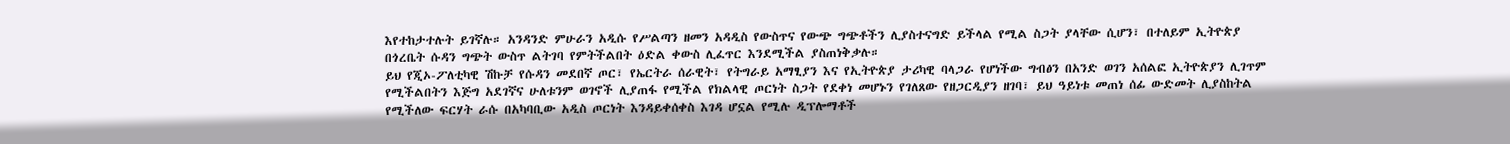እየተከታተሉት ይገኛሉ። አንዳንድ ምሁራን አዲሱ የሥልጣን ዘመን አዳዲስ የውስጥና የውጭ ግጭቶችን ሊያስተናግድ ይችላል የሚል ስጋት ያላቸው ሲሆን፣ በተለይም ኢትዮጵያ በጎረቤት ሱዳን ግጭት ውስጥ ልትገባ የምትችልበት ዕድል ቀውስ ሊፈጥር እንደሚችል ያስጠነቅቃሉ።
ይህ የጂኦ-ፖለቲካዊ ሽኩቻ የሱዳን መደበኛ ጦር፣ የኤርትራ ሰራዊት፣ የትግራይ አማፂያን እና የኢትዮጵያ ታሪካዊ ባላጋራ የሆነችው ግብፅን በአንድ ወገን አሰልፎ ኢትዮጵያን ሊገጥም የሚችልበትን እጅግ አደገኛና ሁለቱንም ወገኖች ሊያጠፋ የሚችል የክልላዊ ጦርነት ስጋት የደቀነ መሆኑን የገለጸው የዘጋርዲያን ዘገባ፣ ይህ ዓይነቱ መጠነ ሰፊ ውድመት ሊያስከትል የሚችለው ፍርሃት ራሱ በአካባቢው አዲስ ጦርነት እንዳይቀሰቀስ እገዳ ሆኗል የሚሉ ዲፕሎማቶች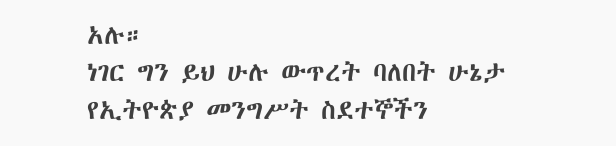አሉ።
ነገር ግን ይህ ሁሉ ውጥረት ባለበት ሁኔታ የኢትዮጵያ መንግሥት ስደተኞችን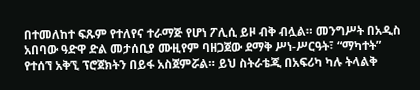በተመለከተ ፍጹም የተለየና ተራማጅ የሆነ ፖሊሲ ይዞ ብቅ ብሏል። መንግሥት በአዲስ አበባው ዓድዋ ድል መታሰቢያ ሙዚየም ባዘጋጀው ደማቅ ሥነ-ሥርዓት፣ “ማካተት” የተሰኘ አቅኚ ፕሮጀክትን በይፋ አስጀምሯል። ይህ ስትራቴጂ በአፍሪካ ካሉ ትላልቅ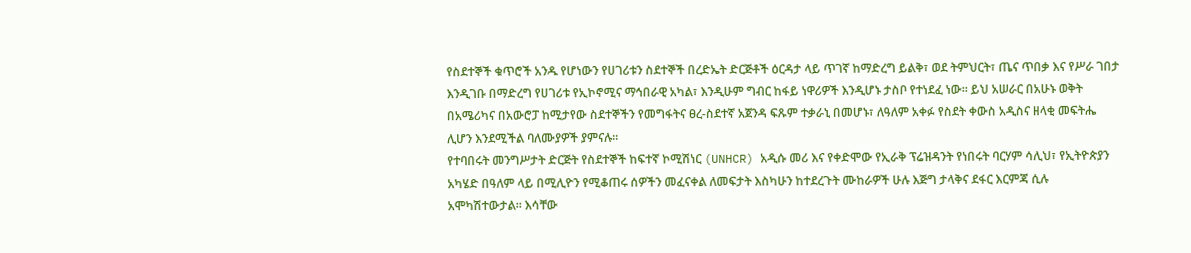የስደተኞች ቁጥሮች አንዱ የሆነውን የሀገሪቱን ስደተኞች በረድኤት ድርጅቶች ዕርዳታ ላይ ጥገኛ ከማድረግ ይልቅ፣ ወደ ትምህርት፣ ጤና ጥበቃ እና የሥራ ገበታ እንዲገቡ በማድረግ የሀገሪቱ የኢኮኖሚና ማኅበራዊ አካል፣ እንዲሁም ግብር ከፋይ ነዋሪዎች እንዲሆኑ ታስቦ የተነደፈ ነው። ይህ አሠራር በአሁኑ ወቅት በአሜሪካና በአውሮፓ ከሚታየው ስደተኞችን የመግፋትና ፀረ-ስደተኛ አጀንዳ ፍጹም ተቃራኒ በመሆኑ፣ ለዓለም አቀፉ የስደት ቀውስ አዲስና ዘላቂ መፍትሔ ሊሆን እንደሚችል ባለሙያዎች ያምናሉ።
የተባበሩት መንግሥታት ድርጅት የስደተኞች ከፍተኛ ኮሚሽነር (UNHCR) አዲሱ መሪ እና የቀድሞው የኢራቅ ፕሬዝዳንት የነበሩት ባርሃም ሳሊህ፣ የኢትዮጵያን አካሄድ በዓለም ላይ በሚሊዮን የሚቆጠሩ ሰዎችን መፈናቀል ለመፍታት እስካሁን ከተደረጉት ሙከራዎች ሁሉ እጅግ ታላቅና ደፋር እርምጃ ሲሉ አሞካሽተውታል። እሳቸው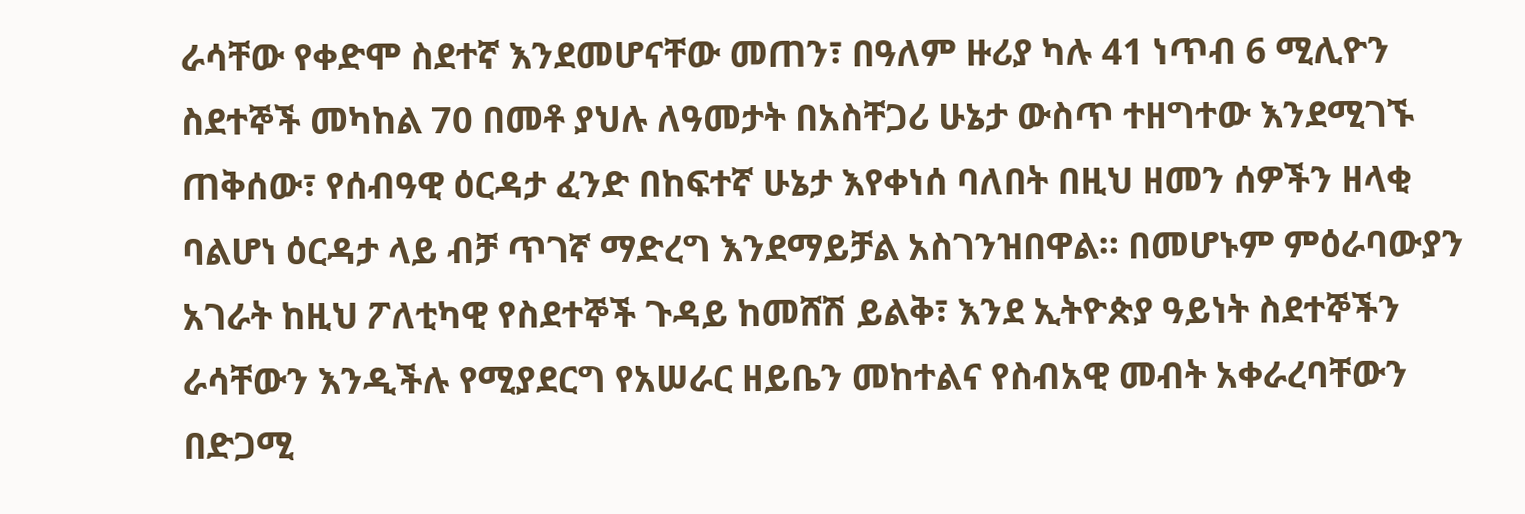ራሳቸው የቀድሞ ስደተኛ እንደመሆናቸው መጠን፣ በዓለም ዙሪያ ካሉ 41 ነጥብ 6 ሚሊዮን ስደተኞች መካከል 70 በመቶ ያህሉ ለዓመታት በአስቸጋሪ ሁኔታ ውስጥ ተዘግተው እንደሚገኙ ጠቅሰው፣ የሰብዓዊ ዕርዳታ ፈንድ በከፍተኛ ሁኔታ እየቀነሰ ባለበት በዚህ ዘመን ሰዎችን ዘላቂ ባልሆነ ዕርዳታ ላይ ብቻ ጥገኛ ማድረግ እንደማይቻል አስገንዝበዋል። በመሆኑም ምዕራባውያን አገራት ከዚህ ፖለቲካዊ የስደተኞች ጉዳይ ከመሸሽ ይልቅ፣ እንደ ኢትዮጵያ ዓይነት ስደተኞችን ራሳቸውን እንዲችሉ የሚያደርግ የአሠራር ዘይቤን መከተልና የስብአዊ መብት አቀራረባቸውን በድጋሚ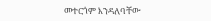መተርጎም እንዳለባቸው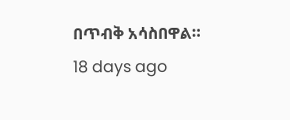በጥብቅ አሳስበዋል።
18 days ago